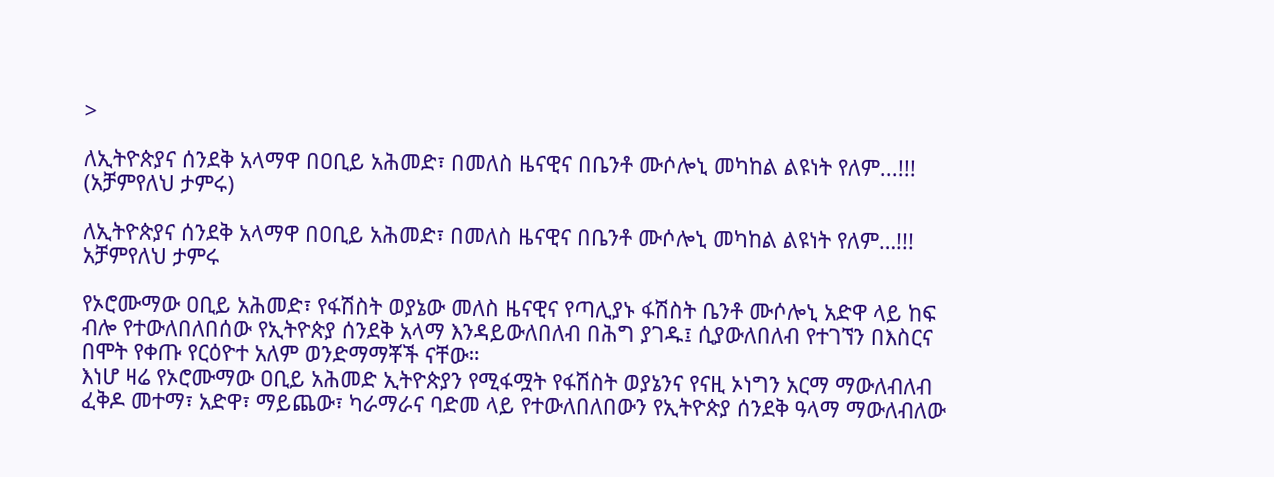>

ለኢትዮጵያና ሰንደቅ አላማዋ በዐቢይ አሕመድ፣ በመለስ ዜናዊና በቤንቶ ሙሶሎኒ መካከል ልዩነት የለም...!!! (አቻምየለህ ታምሩ)

ለኢትዮጵያና ሰንደቅ አላማዋ በዐቢይ አሕመድ፣ በመለስ ዜናዊና በቤንቶ ሙሶሎኒ መካከል ልዩነት የለም…!!!
አቻምየለህ ታምሩ

የኦሮሙማው ዐቢይ አሕመድ፣ የፋሽስት ወያኔው መለስ ዜናዊና የጣሊያኑ ፋሽስት ቤንቶ ሙሶሎኒ አድዋ ላይ ከፍ ብሎ የተውለበለበሰው የኢትዮጵያ ሰንደቅ አላማ እንዳይውለበለብ በሕግ ያገዱ፤ ሲያውለበለብ የተገኘን በእስርና በሞት የቀጡ የርዕዮተ አለም ወንድማማቾች ናቸው።
እነሆ ዛሬ የኦሮሙማው ዐቢይ አሕመድ ኢትዮጵያን የሚፋሟት የፋሽስት ወያኔንና የናዚ ኦነግን አርማ ማውለብለብ ፈቅዶ መተማ፣ አድዋ፣ ማይጨው፣ ካራማራና ባድመ ላይ የተውለበለበውን የኢትዮጵያ ሰንደቅ ዓላማ ማውለብለው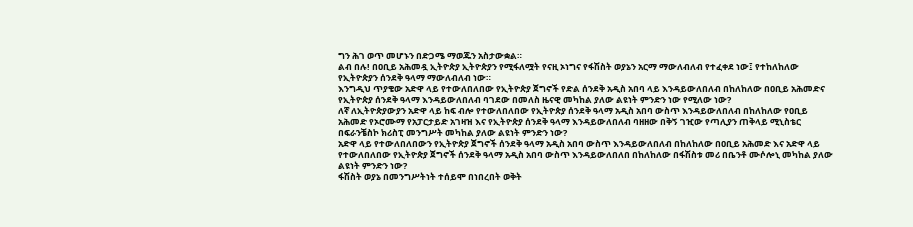ግን ሕገ ወጥ መሆኑን በድጋሜ ማወጁን አስታውቋል።
ልብ በሉ! በዐቢይ አሕመዷ ኢትዮጵያ ኢትዮጵያን የሚፋለሟት የናዚ ኦነግና የፋሽስት ወያኔን አርማ ማውለብለብ የተፈቀደ ነው፤ የተከለከለው የኢትዮጵያን ሰንደቅ ዓላማ ማውለብለብ ነው።
እንግዲህ ጥያቄው አድዋ ላይ የተውለበለበው የኢትዮጵያ ጀግኖች የድል ሰንደቅ አዲስ አበባ ላይ እንዳይውለበለብ በከለከለው በዐቢይ አሕመድና የኢትዮጵያ ሰንደቅ ዓላማ እንዳይውለበለብ ባገደው በመለስ ዜናዊ መካከል ያለው ልዩነት ምንድን ነው የሚለው ነው?
ለኛ ለኢትዮጵያውያን አድዋ ላይ ከፍ ብሎ የተውለበለበው የኢትዮጵያ ሰንደቅ ዓላማ አዲስ አበባ ውስጥ እንዳይውለበለብ በከለከለው የዐቢይ አሕመድ የኦሮሙማ የአፓርታይድ አገዛዝ እና የኢትዮጵያ ሰንደቅ ዓላማ እንዳይውለበለብ ባዘዘው በቅኝ ገዢው የጣሊያን ጠቅላይ ሚኒስቴር በፍራንቼስኮ ክሪስፒ መንግሥት መካከል ያለው ልዩነት ምንድን ነው?
አድዋ ላይ የተውለበለበውን የኢትዮጵያ ጀግኖች ሰንደቅ ዓላማ አዲስ አበባ ውስጥ እንዳይውለበለብ በከለከለው በዐቢይ አሕመድ እና አድዋ ላይ የተውለበለበው የኢትዮጵያ ጀግኖች ሰንደቅ ዓላማ አዲስ አበባ ውስጥ እንዳይውለበለበ በከለከለው በፋሽስቱ መሪ በቤንቶ ሙሶሎኒ መካከል ያለው ልዩነት ምንድን ነው?
ፋሽስት ወያኔ በመንግሥትነት ተሰይሞ በነበረበት ወቅት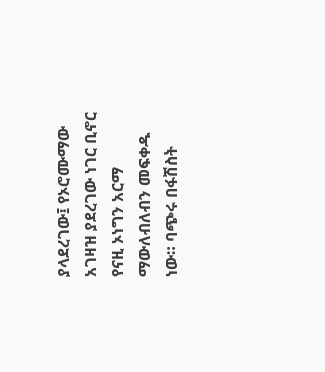ያላደረገው፤ የኦሮሙማው አገዛዝ ያደረገው ነገር ቢኖር የናዚ ኦነግን አርማ ማውለብለብን መፍቀዱ ነው። ባጭሩ በፋሽስት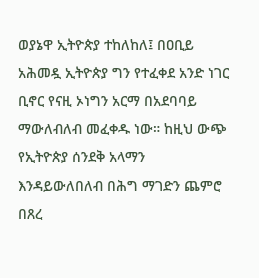ወያኔዋ ኢትዮጵያ ተከለከለ፤ በዐቢይ አሕመዷ ኢትዮጵያ ግን የተፈቀደ አንድ ነገር ቢኖር የናዚ ኦነግን አርማ በአደባባይ ማውለብለብ መፈቀዱ ነው። ከዚህ ውጭ የኢትዮጵያ ሰንደቅ አላማን እንዳይውለበለብ በሕግ ማገድን ጨምሮ በጸረ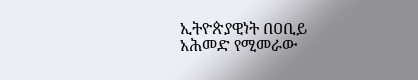ኢትዮጵያዊነት በዐቢይ አሕመድ የሚመራው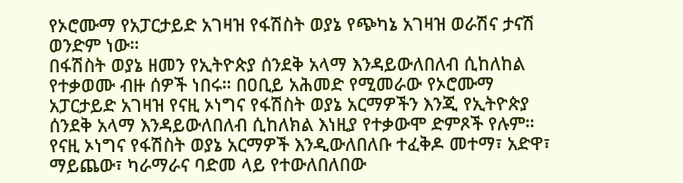የኦሮሙማ የአፓርታይድ አገዛዝ የፋሽስት ወያኔ የጭካኔ አገዛዝ ወራሽና ታናሽ ወንድም ነው።
በፋሽስት ወያኔ ዘመን የኢትዮጵያ ሰንደቅ አላማ እንዳይውለበለብ ሲከለከል የተቃወሙ ብዙ ሰዎች ነበሩ። በዐቢይ አሕመድ የሚመራው የኦሮሙማ አፓርታይድ አገዛዝ የናዚ ኦነግና የፋሽስት ወያኔ አርማዎችን እንጂ የኢትዮጵያ ሰንደቅ አላማ እንዳይውለበለብ ሲከለክል እነዚያ የተቃውሞ ድምጾች የሉም።
የናዚ ኦነግና የፋሽስት ወያኔ አርማዎች እንዲውለበለቡ ተፈቅዶ መተማ፣ አድዋ፣ ማይጨው፣ ካራማራና ባድመ ላይ የተውለበለበው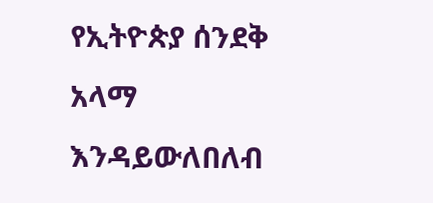የኢትዮጵያ ሰንደቅ አላማ እንዳይውለበለብ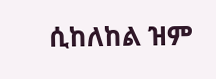ሲከለከል ዝም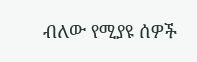ብለው የሚያዩ ሰዎች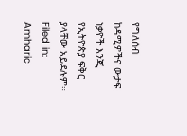የግለሰብ ከዳሚዎችና ውታፍ ነቃዮች እንጂ የኢትዮጵያ ፍቅር ያላቸው አይደሉም።
Filed in: Amharic